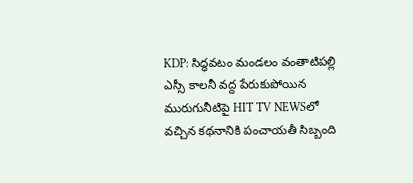KDP: సిద్ధవటం మండలం వంతాటిపల్లి ఎస్సీ కాలనీ వద్ద పేరుకుపోయిన మురుగునీటిపై HIT TV NEWSలో వచ్చిన కథనానికి పంచాయతీ సిబ్బంది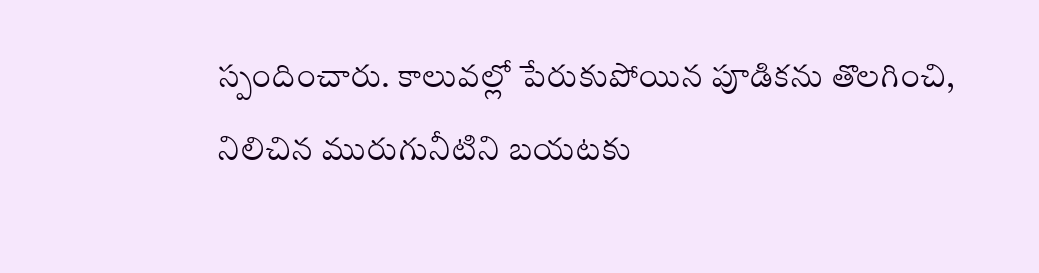స్పందించారు. కాలువల్లో పేరుకుపోయిన పూడికను తొలగించి, నిలిచిన మురుగునీటిని బయటకు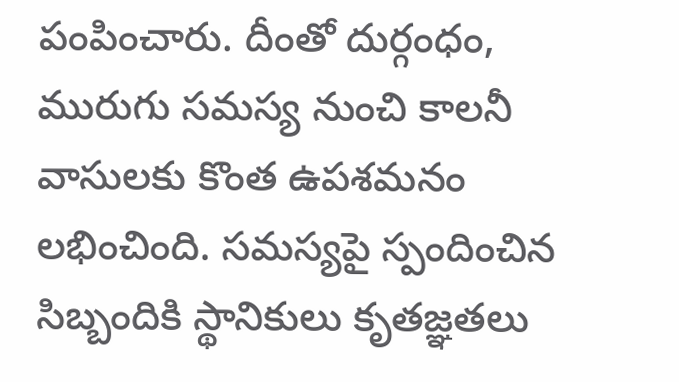పంపించారు. దీంతో దుర్గంధం, మురుగు సమస్య నుంచి కాలనీ వాసులకు కొంత ఉపశమనం లభించింది. సమస్యపై స్పందించిన సిబ్బందికి స్థానికులు కృతజ్ఞతలు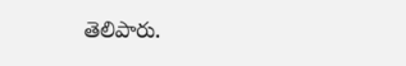తెలిపారు.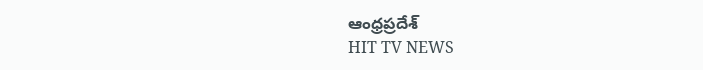ఆంధ్రప్రదేశ్
HIT TV NEWS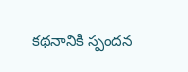కథనానికి స్పందన